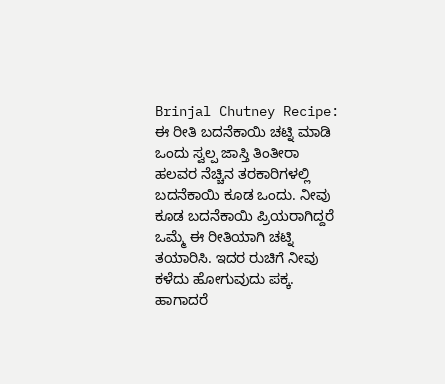Brinjal Chutney Recipe: ಈ ರೀತಿ ಬದನೆಕಾಯಿ ಚಟ್ನಿ ಮಾಡಿ ಒಂದು ಸ್ವಲ್ಪ ಜಾಸ್ತಿ ತಿಂತೀರಾ
ಹಲವರ ನೆಚ್ಚಿನ ತರಕಾರಿಗಳಲ್ಲಿ ಬದನೆಕಾಯಿ ಕೂಡ ಒಂದು. ನೀವು ಕೂಡ ಬದನೆಕಾಯಿ ಪ್ರಿಯರಾಗಿದ್ದರೆ ಒಮ್ಮೆ ಈ ರೀತಿಯಾಗಿ ಚಟ್ನಿ ತಯಾರಿಸಿ. ಇದರ ರುಚಿಗೆ ನೀವು ಕಳೆದು ಹೋಗುವುದು ಪಕ್ಕ. ಹಾಗಾದರೆ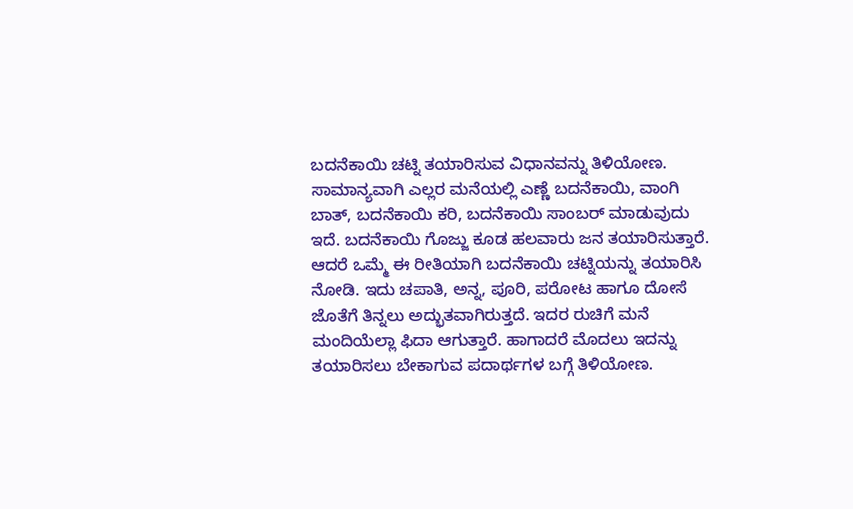ಬದನೆಕಾಯಿ ಚಟ್ನಿ ತಯಾರಿಸುವ ವಿಧಾನವನ್ನು ತಿಳಿಯೋಣ.
ಸಾಮಾನ್ಯವಾಗಿ ಎಲ್ಲರ ಮನೆಯಲ್ಲಿ ಎಣ್ಣೆ ಬದನೆಕಾಯಿ, ವಾಂಗಿ ಬಾತ್, ಬದನೆಕಾಯಿ ಕರಿ, ಬದನೆಕಾಯಿ ಸಾಂಬರ್ ಮಾಡುವುದು ಇದೆ. ಬದನೆಕಾಯಿ ಗೊಜ್ಜು ಕೂಡ ಹಲವಾರು ಜನ ತಯಾರಿಸುತ್ತಾರೆ. ಆದರೆ ಒಮ್ಮೆ ಈ ರೀತಿಯಾಗಿ ಬದನೆಕಾಯಿ ಚಟ್ನಿಯನ್ನು ತಯಾರಿಸಿ ನೋಡಿ. ಇದು ಚಪಾತಿ, ಅನ್ನ, ಪೂರಿ, ಪರೋಟ ಹಾಗೂ ದೋಸೆ ಜೊತೆಗೆ ತಿನ್ನಲು ಅದ್ಭುತವಾಗಿರುತ್ತದೆ. ಇದರ ರುಚಿಗೆ ಮನೆ ಮಂದಿಯೆಲ್ಲಾ ಫಿದಾ ಆಗುತ್ತಾರೆ. ಹಾಗಾದರೆ ಮೊದಲು ಇದನ್ನು ತಯಾರಿಸಲು ಬೇಕಾಗುವ ಪದಾರ್ಥಗಳ ಬಗ್ಗೆ ತಿಳಿಯೋಣ.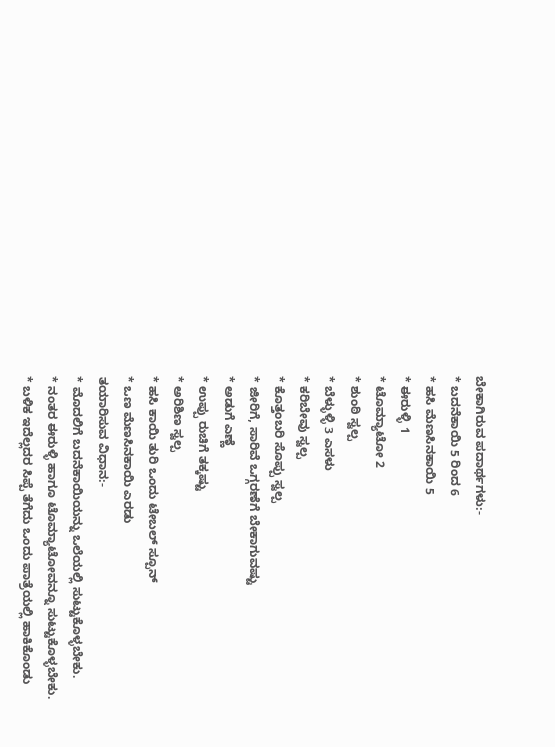ಬೇಕಾಗಿರುವ ಪದಾರ್ಥಗಳು:-
* ಬದನೆಕಾಯಿ 5 ರಿಂದ 6
* ಹಸಿ ಮೆಣಸಿನಕಾಯಿ 5
* ಈರುಳ್ಳಿ 1
* ಟೊಮ್ಯಾಟೋ 2
* ಶುಂಠಿ ಸ್ವಲ್ಪ
* ಬೆಳ್ಳುಳ್ಳಿ 3 ಎಸಳು
* ಕರಿಬೇವು ಸ್ವಲ್ಪ
* ಕೊತ್ತಂಬರಿ ಸೊಪ್ಪು ಸ್ವಲ್ಪ
* ಜೀರಿಗೆ, ಸಾರಿವೆ ಒಗ್ಗರಣೆಗೆ ಬೇಕಾಗುವಷ್ಟು
* ಅಡುಗೆ ಎಣ್ಣೆ
* ಉಪ್ಪು ರುಚಿಗೆ ತಕ್ಕಷ್ಟು
* ಅರಿಶಿಣ ಸ್ವಲ್ಪ
* ಹಸಿ ಕಾಯಿ ತುರಿ ಒಂದು ಟೇಬಲ್ ಸ್ಪೂನ್
* ಒಣ ಮೆಣಸಿನಕಾಯಿ ಎರಡು
ತಯಾರಿಸುವ ವಿಧಾನ:-
* ಮೊದಲಿಗೆ ಬದನೆಕಾಯಿಯನ್ನು ಒಲೆಯಲ್ಲಿ ಸುಟ್ಟುಕೊಳ್ಳಬೇಕು.
* ನಂತರ ಈರುಳ್ಳಿ ಹಾಗೂ ಟೊಮ್ಯಾಟೋವನ್ನೂ ಸುಟ್ಟುಕೊಳ್ಳಬೇಕು.
* ಬಳಿಕ ಇದೆಲ್ಲದರ ಸಿಪ್ಪೆ ತೆಗೆದು ಒಂದು ಪಾತ್ರೆಯಲ್ಲಿ ಹಾಕಿಕೊಂಡು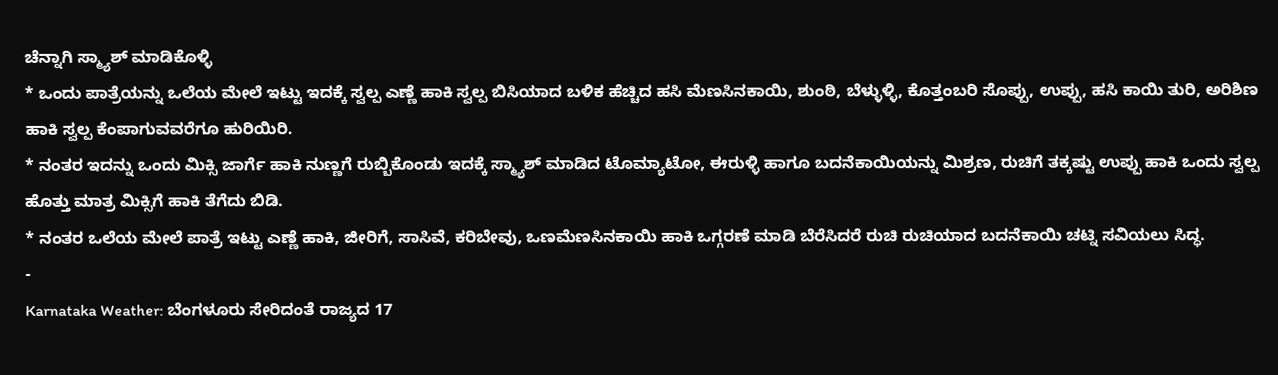ಚೆನ್ನಾಗಿ ಸ್ಮ್ಯಾಶ್ ಮಾಡಿಕೊಳ್ಳಿ
* ಒಂದು ಪಾತ್ರೆಯನ್ನು ಒಲೆಯ ಮೇಲೆ ಇಟ್ಟು ಇದಕ್ಕೆ ಸ್ವಲ್ಪ ಎಣ್ಣೆ ಹಾಕಿ ಸ್ವಲ್ಪ ಬಿಸಿಯಾದ ಬಳಿಕ ಹೆಚ್ಚಿದ ಹಸಿ ಮೆಣಸಿನಕಾಯಿ, ಶುಂಠಿ, ಬೆಳ್ಳುಳ್ಳಿ, ಕೊತ್ತಂಬರಿ ಸೊಪ್ಪು, ಉಪ್ಪು, ಹಸಿ ಕಾಯಿ ತುರಿ, ಅರಿಶಿಣ ಹಾಕಿ ಸ್ವಲ್ಪ ಕೆಂಪಾಗುವವರೆಗೂ ಹುರಿಯಿರಿ.
* ನಂತರ ಇದನ್ನು ಒಂದು ಮಿಕ್ಸಿ ಜಾರ್ಗೆ ಹಾಕಿ ನುಣ್ಣಗೆ ರುಬ್ಬಿಕೊಂಡು ಇದಕ್ಕೆ ಸ್ಮ್ಯಾಶ್ ಮಾಡಿದ ಟೊಮ್ಯಾಟೋ, ಈರುಳ್ಳಿ ಹಾಗೂ ಬದನೆಕಾಯಿಯನ್ನು ಮಿಶ್ರಣ, ರುಚಿಗೆ ತಕ್ಕಷ್ಟು ಉಪ್ಪು ಹಾಕಿ ಒಂದು ಸ್ವಲ್ಪ ಹೊತ್ತು ಮಾತ್ರ ಮಿಕ್ಸಿಗೆ ಹಾಕಿ ತೆಗೆದು ಬಿಡಿ.
* ನಂತರ ಒಲೆಯ ಮೇಲೆ ಪಾತ್ರೆ ಇಟ್ಟು ಎಣ್ಣೆ ಹಾಕಿ, ಜೀರಿಗೆ, ಸಾಸಿವೆ, ಕರಿಬೇವು, ಒಣಮೆಣಸಿನಕಾಯಿ ಹಾಕಿ ಒಗ್ಗರಣೆ ಮಾಡಿ ಬೆರೆಸಿದರೆ ರುಚಿ ರುಚಿಯಾದ ಬದನೆಕಾಯಿ ಚಟ್ನಿ ಸವಿಯಲು ಸಿದ್ಧ.
-
Karnataka Weather: ಬೆಂಗಳೂರು ಸೇರಿದಂತೆ ರಾಜ್ಯದ 17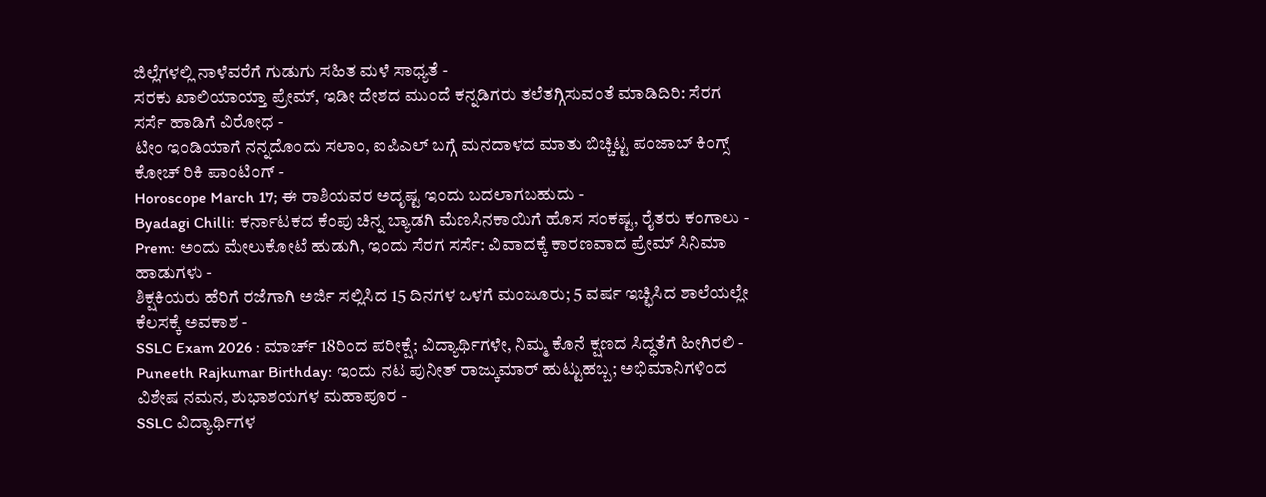ಜಿಲ್ಲೆಗಳಲ್ಲಿ ನಾಳೆವರೆಗೆ ಗುಡುಗು ಸಹಿತ ಮಳೆ ಸಾಧ್ಯತೆ -
ಸರಕು ಖಾಲಿಯಾಯ್ತಾ ಪ್ರೇಮ್, ಇಡೀ ದೇಶದ ಮುಂದೆ ಕನ್ನಡಿಗರು ತಲೆತಗ್ಗಿಸುವಂತೆ ಮಾಡಿದಿರಿ: ಸೆರಗ ಸರ್ಸೆ ಹಾಡಿಗೆ ವಿರೋಧ -
ಟೀಂ ಇಂಡಿಯಾಗೆ ನನ್ನದೊಂದು ಸಲಾಂ, ಐಪಿಎಲ್ ಬಗ್ಗೆ ಮನದಾಳದ ಮಾತು ಬಿಚ್ಚಿಟ್ಟ ಪಂಜಾಬ್ ಕಿಂಗ್ಸ್ ಕೋಚ್ ರಿಕಿ ಪಾಂಟಿಂಗ್ -
Horoscope March 17; ಈ ರಾಶಿಯವರ ಅದೃಷ್ಟ ಇಂದು ಬದಲಾಗಬಹುದು -
Byadagi Chilli: ಕರ್ನಾಟಕದ ಕೆಂಪು ಚಿನ್ನ ಬ್ಯಾಡಗಿ ಮೆಣಸಿನಕಾಯಿಗೆ ಹೊಸ ಸಂಕಷ್ಟ, ರೈತರು ಕಂಗಾಲು -
Prem: ಅಂದು ಮೇಲುಕೋಟೆ ಹುಡುಗಿ, ಇಂದು ಸೆರಗ ಸರ್ಸೆ: ವಿವಾದಕ್ಕೆ ಕಾರಣವಾದ ಪ್ರೇಮ್ ಸಿನಿಮಾ ಹಾಡುಗಳು -
ಶಿಕ್ಷಕಿಯರು ಹೆರಿಗೆ ರಜೆಗಾಗಿ ಅರ್ಜಿ ಸಲ್ಲಿಸಿದ 15 ದಿನಗಳ ಒಳಗೆ ಮಂಜೂರು; 5 ವರ್ಷ ಇಚ್ಛಿಸಿದ ಶಾಲೆಯಲ್ಲೇ ಕೆಲಸಕ್ಕೆ ಅವಕಾಶ -
SSLC Exam 2026 : ಮಾರ್ಚ್ 18ರಿಂದ ಪರೀಕ್ಷೆ; ವಿದ್ಯಾರ್ಥಿಗಳೇ, ನಿಮ್ಮ ಕೊನೆ ಕ್ಷಣದ ಸಿದ್ಧತೆಗೆ ಹೀಗಿರಲಿ -
Puneeth Rajkumar Birthday: ಇಂದು ನಟ ಪುನೀತ್ ರಾಜ್ಕುಮಾರ್ ಹುಟ್ಟುಹಬ್ಬ; ಅಭಿಮಾನಿಗಳಿಂದ ವಿಶೇಷ ನಮನ, ಶುಭಾಶಯಗಳ ಮಹಾಪೂರ -
SSLC ವಿದ್ಯಾರ್ಥಿಗಳ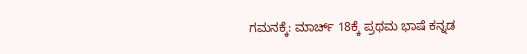ಗಮನಕ್ಕೆ: ಮಾರ್ಚ್ 18ಕ್ಕೆ ಪ್ರಥಮ ಭಾಷೆ ಕನ್ನಡ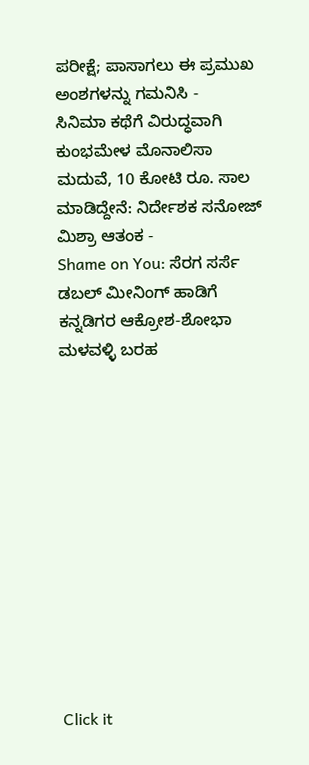ಪರೀಕ್ಷೆ; ಪಾಸಾಗಲು ಈ ಪ್ರಮುಖ ಅಂಶಗಳನ್ನು ಗಮನಿಸಿ -
ಸಿನಿಮಾ ಕಥೆಗೆ ವಿರುದ್ಧವಾಗಿ ಕುಂಭಮೇಳ ಮೊನಾಲಿಸಾ ಮದುವೆ, 10 ಕೋಟಿ ರೂ. ಸಾಲ ಮಾಡಿದ್ದೇನೆ: ನಿರ್ದೇಶಕ ಸನೋಜ್ ಮಿಶ್ರಾ ಆತಂಕ -
Shame on You: ಸೆರಗ ಸರ್ಸೆ ಡಬಲ್ ಮೀನಿಂಗ್ ಹಾಡಿಗೆ ಕನ್ನಡಿಗರ ಆಕ್ರೋಶ-ಶೋಭಾ ಮಳವಳ್ಳಿ ಬರಹ












Click it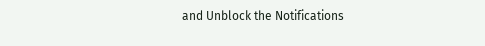and Unblock the Notifications